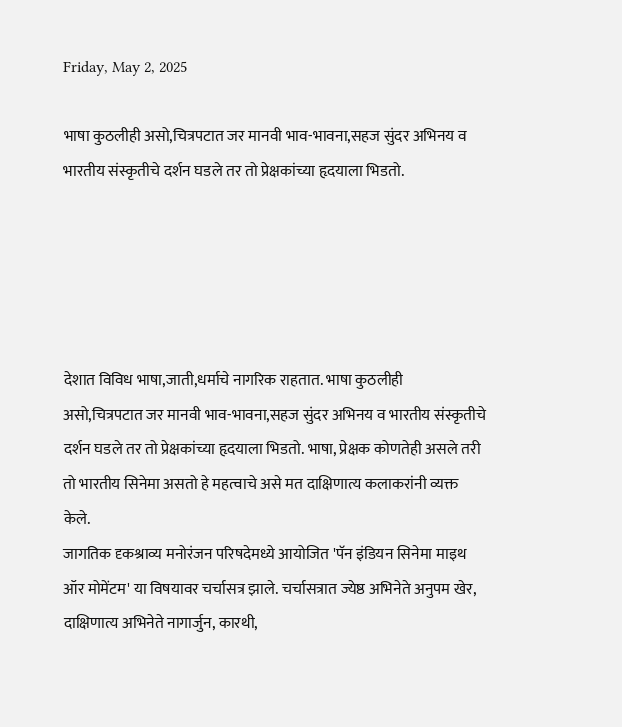Friday, May 2, 2025

भाषा कुठलीही असो,चित्रपटात जर मानवी भाव-भावना,सहज सुंदर अभिनय व भारतीय संस्कृतीचे दर्शन घडले तर तो प्रेक्षकांच्या हृदयाला भिडतो.





देशात विविध भाषा,जाती,धर्माचे नागरिक राहतात. भाषा कुठलीही असो,चित्रपटात जर मानवी भाव-भावना,सहज सुंदर अभिनय व भारतीय संस्कृतीचे दर्शन घडले तर तो प्रेक्षकांच्या हृदयाला भिडतो. भाषा, प्रेक्षक कोणतेही असले तरी तो भारतीय सिनेमा असतो हे महत्वाचे असे मत दाक्षिणात्य कलाकरांनी व्यक्त केले.
जागतिक दृकश्राव्य मनोरंजन परिषदेमध्ये आयोजित 'पॅन इंडियन सिनेमा माइथ ऑर मोमेंटम' या विषयावर चर्चासत्र झाले. चर्चासत्रात ज्येष्ठ अभिनेते अनुपम खेर, दाक्षिणात्य अभिनेते नागार्जुन, कारथी,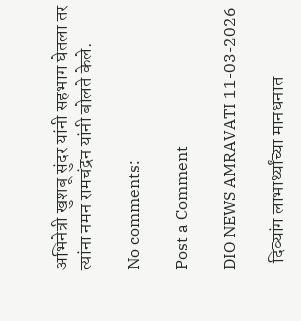अभिनेत्री खुशबू सुंदर यांनी सहभाग घेतला तर त्यांना नमन रामचंद्रन यांनी बोलते केले.

No comments:

Post a Comment

DIO NEWS AMRAVATI 11-03-2026

  दिव्यांग लाभार्थ्यांच्या मानधनात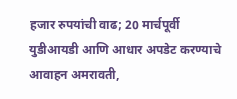हजार रुपयांची वाढ; 20 मार्चपूर्वी युडीआयडी आणि आधार अपडेट करण्याचे आवाहन अमरावती,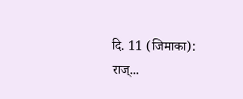दि. 11 (जिमाका):   राज्...